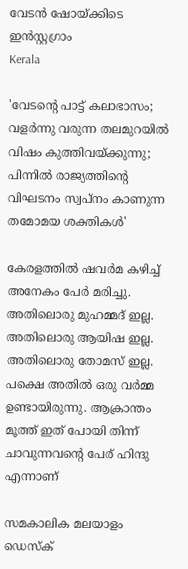വേടന്‍ ഷോയ്ക്കിടെ ഇന്‍സ്റ്റഗ്രാം
Kerala

'വേടന്റെ പാട്ട് കലാഭാസം; വളര്‍ന്നു വരുന്ന തലമുറയില്‍ വിഷം കുത്തിവയ്ക്കുന്നു; പിന്നില്‍ രാജ്യത്തിന്റെ വിഘടനം സ്വപ്‌നം കാണുന്ന തമോമയ ശക്തികള്‍'

കേരളത്തില്‍ ഷവര്‍മ കഴിച്ച് അനേകം പേര്‍ മരിച്ചു. അതിലൊരു മുഹമ്മദ് ഇല്ല. അതിലൊരു ആയിഷ ഇല്ല. അതിലൊരു തോമസ് ഇല്ല. പക്ഷെ അതില്‍ ഒരു വര്‍മ്മ ഉണ്ടായിരുന്നു. ആക്രാന്തം മൂത്ത് ഇത് പോയി തിന്ന് ചാവുന്നവന്റെ പേര് ഹിന്ദു എന്നാണ്

സമകാലിക മലയാളം ഡെസ്ക്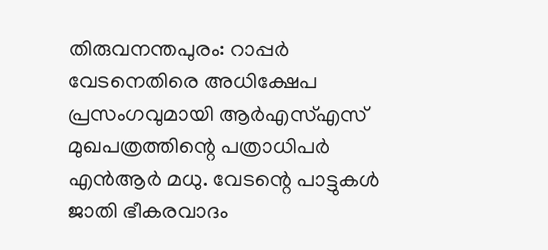തിരുവനന്തപുരം: റാപ്പര്‍ വേടനെതിരെ അധിക്ഷേപ പ്രസംഗവുമായി ആര്‍എസ്എസ് മുഖപത്രത്തിന്റെ പത്രാധിപര്‍ എന്‍ആര്‍ മധു. വേടന്റെ പാട്ടുകള്‍ ജാതി ഭീകരവാദം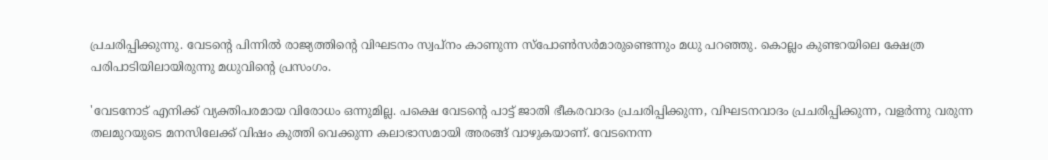പ്രചരിപ്പിക്കുന്നു. വേടന്റെ പിന്നില്‍ രാജ്യത്തിന്റെ വിഘടനം സ്വപ്നം കാണുന്ന സ്‌പോണ്‍സര്‍മാരുണ്ടെന്നും മധു പറഞ്ഞു. കൊല്ലം കുണ്ടറയിലെ ക്ഷേത്ര പരിപാടിയിലായിരുന്നു മധുവിന്റെ പ്രസംഗം.

'വേടനോട് എനിക്ക് വ്യക്തിപരമായ വിരോധം ഒന്നുമില്ല. പക്ഷെ വേടന്റെ പാട്ട് ജാതി ഭീകരവാദം പ്രചരിപ്പിക്കുന്ന, വിഘടനവാദം പ്രചരിപ്പിക്കുന്ന, വളര്‍ന്നു വരുന്ന തലമുറയുടെ മനസിലേക്ക് വിഷം കുത്തി വെക്കുന്ന കലാഭാസമായി അരങ്ങ് വാഴുകയാണ്. വേടനെന്ന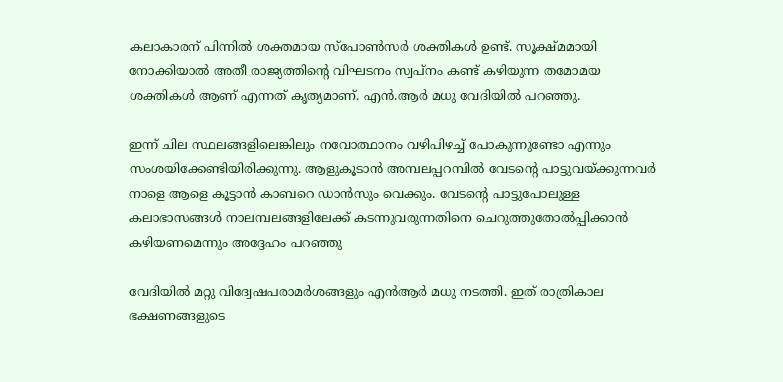കലാകാരന് പിന്നില്‍ ശക്തമായ സ്‌പോണ്‍സര്‍ ശക്തികള്‍ ഉണ്ട്. സൂക്ഷ്മമായി നോക്കിയാല്‍ അതീ രാജ്യത്തിന്റെ വിഘടനം സ്വപ്‌നം കണ്ട് കഴിയുന്ന തമോമയ ശക്തികള്‍ ആണ് എന്നത് കൃത്യമാണ്. എന്‍.ആര്‍ മധു വേദിയില്‍ പറഞ്ഞു.

ഇന്ന് ചില സ്ഥലങ്ങളിലെങ്കിലും നവോത്ഥാനം വഴിപിഴച്ച് പോകുന്നുണ്ടോ എന്നും സംശയിക്കേണ്ടിയിരിക്കുന്നു. ആളുകൂടാന്‍ അമ്പലപ്പറമ്പില്‍ വേടന്റെ പാട്ടുവയ്ക്കുന്നവര്‍ നാളെ ആളെ കൂട്ടാന്‍ കാബറെ ഡാന്‍സും വെക്കും. വേടന്റെ പാട്ടുപോലുള്ള കലാഭാസങ്ങള്‍ നാലമ്പലങ്ങളിലേക്ക് കടന്നുവരുന്നതിനെ ചെറുത്തുതോല്‍പ്പിക്കാന്‍ കഴിയണമെന്നും അദ്ദേഹം പറഞ്ഞു

വേദിയില്‍ മറ്റു വിദ്വേഷപരാമര്‍ശങ്ങളും എന്‍ആര്‍ മധു നടത്തി. ഇത് രാത്രികാല ഭക്ഷണങ്ങളുടെ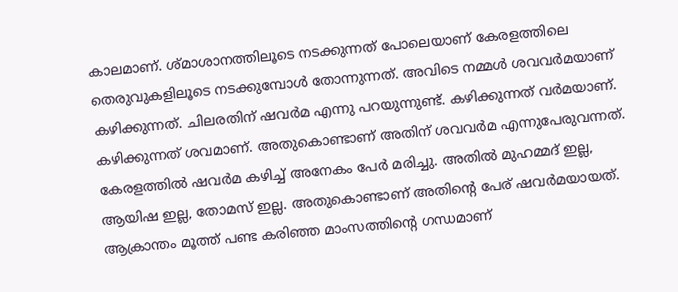കാലമാണ്. ശ്മാശാനത്തിലൂടെ നടക്കുന്നത് പോലെയാണ് കേരളത്തിലെ തെരുവുകളിലൂടെ നടക്കുമ്പോള്‍ തോന്നുന്നത്. അവിടെ നമ്മള്‍ ശവവര്‍മയാണ് കഴിക്കുന്നത്. ചിലരതിന് ഷവര്‍മ എന്നു പറയുന്നുണ്ട്. കഴിക്കുന്നത് വര്‍മയാണ്. കഴിക്കുന്നത് ശവമാണ്. അതുകൊണ്ടാണ് അതിന് ശവവര്‍മ എന്നുപേരുവന്നത്. കേരളത്തില്‍ ഷവര്‍മ കഴിച്ച് അനേകം പേര്‍ മരിച്ചു. അതില്‍ മുഹമ്മദ് ഇല്ല, ആയിഷ ഇല്ല, തോമസ് ഇല്ല. അതുകൊണ്ടാണ് അതിന്റെ പേര് ഷവര്‍മയായത്. ആക്രാന്തം മൂത്ത് പണ്ട കരിഞ്ഞ മാംസത്തിന്റെ ഗന്ധമാണ്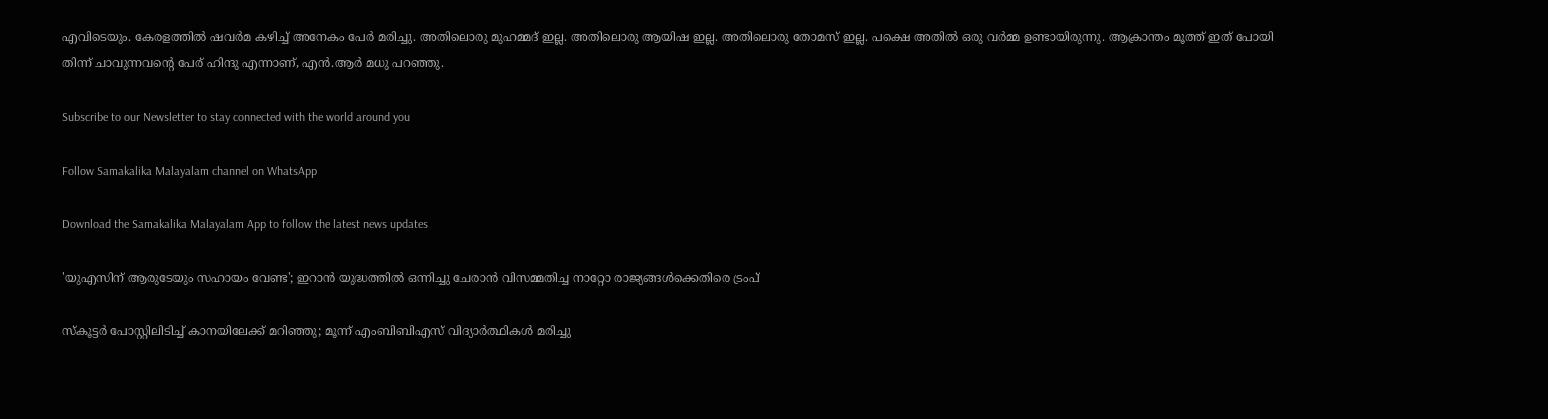എവിടെയും. കേരളത്തില്‍ ഷവര്‍മ കഴിച്ച് അനേകം പേര്‍ മരിച്ചു. അതിലൊരു മുഹമ്മദ് ഇല്ല. അതിലൊരു ആയിഷ ഇല്ല. അതിലൊരു തോമസ് ഇല്ല. പക്ഷെ അതില്‍ ഒരു വര്‍മ്മ ഉണ്ടായിരുന്നു. ആക്രാന്തം മൂത്ത് ഇത് പോയി തിന്ന് ചാവുന്നവന്റെ പേര് ഹിന്ദു എന്നാണ്, എന്‍.ആര്‍ മധു പറഞ്ഞു.

Subscribe to our Newsletter to stay connected with the world around you

Follow Samakalika Malayalam channel on WhatsApp

Download the Samakalika Malayalam App to follow the latest news updates

'യുഎസിന് ആരുടേയും സഹായം വേണ്ട'; ഇറാൻ യുദ്ധത്തിൽ ഒന്നിച്ചു ചേരാൻ വിസമ്മതിച്ച നാറ്റോ രാജ്യങ്ങൾക്കെതിരെ ട്രംപ്

സ്‌കൂട്ടര്‍ പോസ്റ്റിലിടിച്ച് കാനയിലേക്ക് മറിഞ്ഞു; മൂന്ന് എംബിബിഎസ് വിദ്യാര്‍ത്ഥികള്‍ മരിച്ചു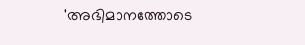'അഭിമാനത്തോടെ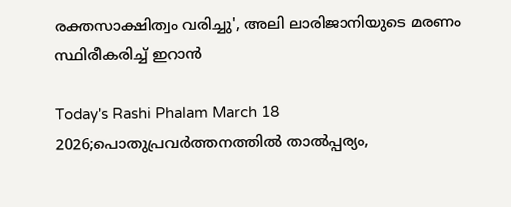രക്തസാക്ഷിത്വം വരിച്ചു', അലി ലാരിജാനിയുടെ മരണം സ്ഥിരീകരിച്ച് ഇറാൻ

Today's Rashi Phalam March 18 2026;പൊതുപ്രവര്‍ത്തനത്തില്‍ താല്‍പ്പര്യം,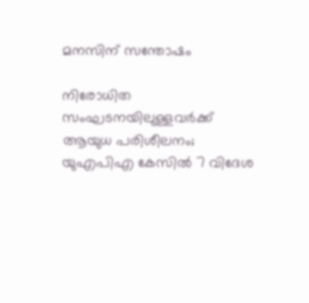മനസിന് സന്തോഷം

നിരോധിത സംഘടനയിലുള്ളവർക്ക് ആയുധ പരിശീലനം; യുഎപിഎ കേസിൽ 7 വിദേശ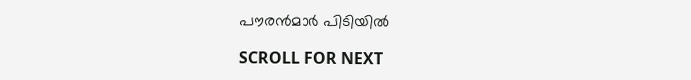പൗരൻമാർ പിടിയിൽ

SCROLL FOR NEXT